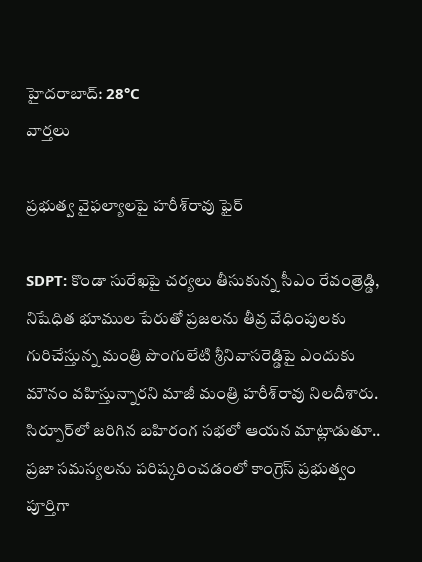హైదరాబాద్: 28°C
వార్తలు

ప్రభుత్వ వైఫల్యాలపై హరీశ్‌రావు ఫైర్

SDPT: కొండా సురేఖపై చర్యలు తీసుకున్న సీఎం రేవంత్రెడ్డి, నిషేధిత భూముల పేరుతో ప్రజలను తీవ్ర వేధింపులకు గురిచేస్తున్న మంత్రి పొంగులేటి శ్రీనివాసరెడ్డిపై ఎందుకు మౌనం వహిస్తున్నారని మాజీ మంత్రి హరీశ్‌రావు నిలదీశారు. సిర్పూర్‌లో జరిగిన బహిరంగ సభలో ఆయన మాట్లాడుతూ.. ప్రజా సమస్యలను పరిష్కరించడంలో కాంగ్రెస్ ప్రభుత్వం పూర్తిగా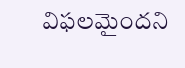విఫలమైందని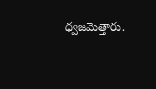ధ్వజమెత్తారు.